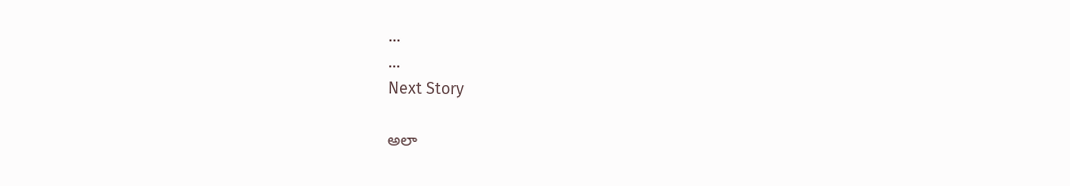...
...
Next Story

అలా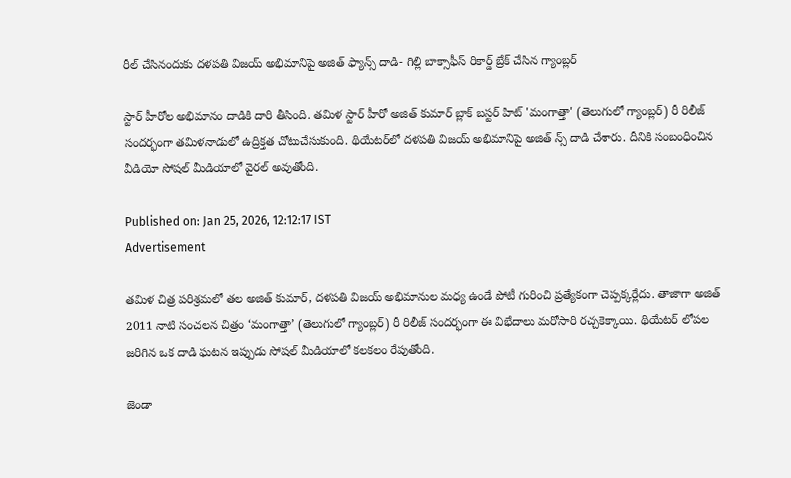రీల్ చేసినందుకు దళపతి విజయ్ అభిమానిపై అజిత్ ఫ్యాన్స్ దాడి- గిల్లి బాక్సాఫీస్ రికార్డ్ బ్రేక్ చేసిన గ్యాంబ్లర్

స్టార్ హీరోల అభిమానం దాడికి దారి తీసింది. తమిళ స్టార్ హీరో అజిత్ కుమార్ బ్లాక్ బస్టర్ హిట్ 'మంగాత్తా' (తెలుగులో గ్యాంబ్లర్) రీ రిలీజ్ సందర్భంగా తమిళనాడులో ఉద్రిక్తత చోటుచేసుకుంది. థియేటర్‌లో దళపతి విజయ్ అభిమానిపై అజిత్ న్స్ దాడి చేశారు. దీనికి సంబంధించిన వీడియో సోషల్ మీడియాలో వైరల్ అవుతోంది.

Published on: Jan 25, 2026, 12:12:17 IST
Advertisement

తమిళ చిత్ర పరిశ్రమలో తల అజిత్ కుమార్, దళపతి విజయ్ అభిమానుల మధ్య ఉండే పోటీ గురించి ప్రత్యేకంగా చెప్పక్కర్లేదు. తాజాగా అజిత్ 2011 నాటి సంచలన చిత్రం ‘మంగాత్తా’ (తెలుగులో గ్యాంబ్లర్) రీ రిలీజ్ సందర్భంగా ఈ విభేదాలు మరోసారి రచ్చకెక్కాయి. థియేటర్ లోపల జరిగిన ఒక దాడి ఘటన ఇప్పుడు సోషల్ మీడియాలో కలకలం రేపుతోంది.

జెండా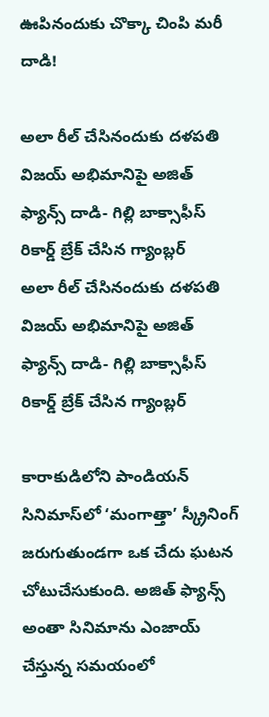ఊపినందుకు చొక్కా చింపి మరీ దాడి!

అలా రీల్ చేసినందుకు దళపతి విజయ్ అభిమానిపై అజిత్ ఫ్యాన్స్ దాడి- గిల్లి బాక్సాఫీస్ రికార్డ్ బ్రేక్ చేసిన గ్యాంబ్లర్
అలా రీల్ చేసినందుకు దళపతి విజయ్ అభిమానిపై అజిత్ ఫ్యాన్స్ దాడి- గిల్లి బాక్సాఫీస్ రికార్డ్ బ్రేక్ చేసిన గ్యాంబ్లర్

కారాకుడిలోని పాండియన్ సినిమాస్‌లో ‘మంగాత్తా’ స్క్రీనింగ్ జరుగుతుండగా ఒక చేదు ఘటన చోటుచేసుకుంది. అజిత్ ఫ్యాన్స్ అంతా సినిమాను ఎంజాయ్ చేస్తున్న సమయంలో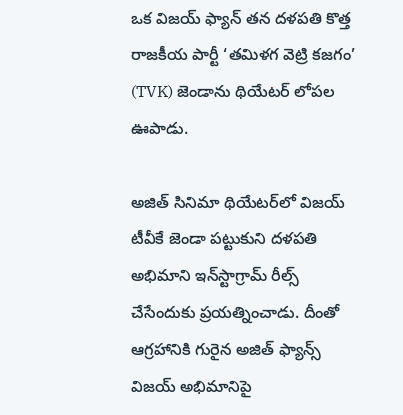ఒక విజయ్ ఫ్యాన్ తన దళపతి కొత్త రాజకీయ పార్టీ ‘తమిళగ వెట్రి కజగం’ (TVK) జెండాను థియేటర్ లోపల ఊపాడు.

అజిత్ సినిమా థియేటర్‌లో విజయ్ టీవీకే జెండా పట్టుకుని దళపతి అభిమాని ఇన్‌స్టాగ్రామ్ రీల్స్ చేసేందుకు ప్రయత్నించాడు. దీంతో ఆగ్రహానికి గురైన అజిత్ ఫ్యాన్స్ విజయ్ అభిమానిపై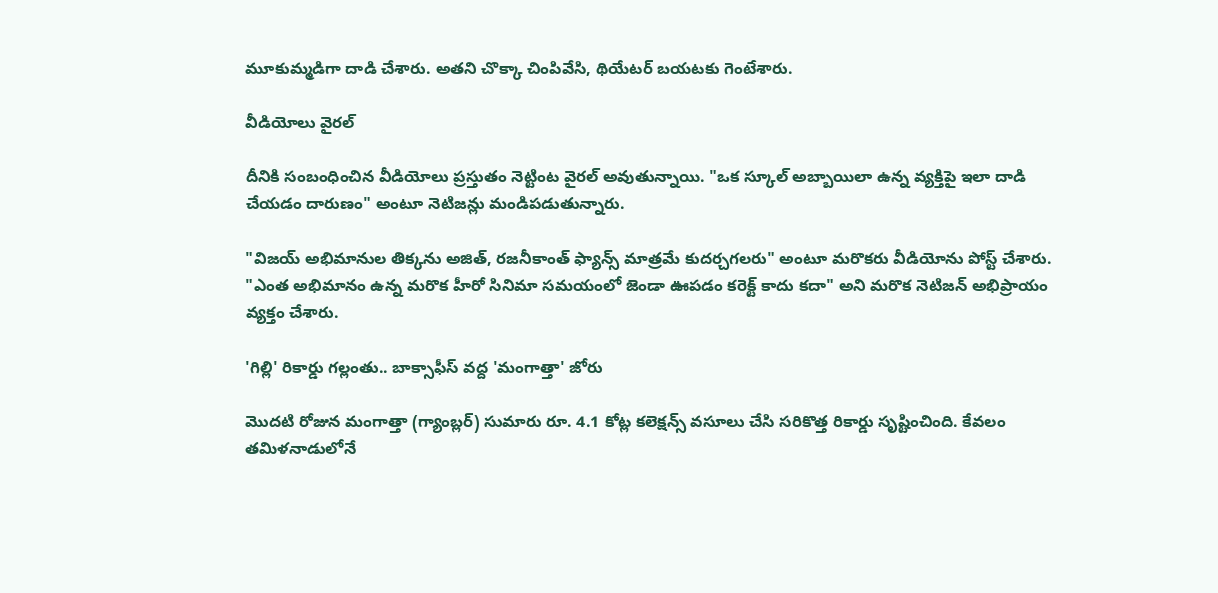మూకుమ్మడిగా దాడి చేశారు. అతని చొక్కా చింపివేసి, థియేటర్ బయటకు గెంటేశారు.

వీడియోలు వైరల్

దీనికి సంబంధించిన వీడియోలు ప్రస్తుతం నెట్టింట వైరల్ అవుతున్నాయి. "ఒక స్కూల్ అబ్బాయిలా ఉన్న వ్యక్తిపై ఇలా దాడి చేయడం దారుణం" అంటూ నెటిజన్లు మండిపడుతున్నారు.

"విజయ్ అభిమానుల తిక్కను అజిత్, రజనీకాంత్ ఫ్యాన్స్ మాత్రమే కుదర్చగలరు" అంటూ మరొకరు వీడియోను పోస్ట్ చేశారు. "ఎంత అభిమానం ఉన్న మరొక హీరో సినిమా సమయంలో జెండా ఊపడం కరెక్ట్ కాదు కదా" అని మరొక నెటిజన్ అభిప్రాయం వ్యక్తం చేశారు.

'గిల్లి' రికార్డు గల్లంతు.. బాక్సాఫీస్ వద్ద 'మంగాత్తా' జోరు

మొదటి రోజున మంగాత్తా (గ్యాంబ్లర్) సుమారు రూ. 4.1 కోట్ల కలెక్షన్స్ వసూలు చేసి సరికొత్త రికార్డు సృష్టించింది. కేవలం తమిళనాడులోనే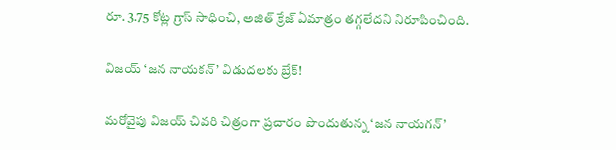రూ. 3.75 కోట్ల గ్రాస్ సాధించి, అజిత్ క్రేజ్ ఏమాత్రం తగ్గలేదని నిరూపించింది.

విజయ్ ‘జన నాయకన్’ విడుదలకు బ్రేక్!

మరోవైపు విజయ్ చివరి చిత్రంగా ప్రచారం పొందుతున్న ‘జన నాయగన్’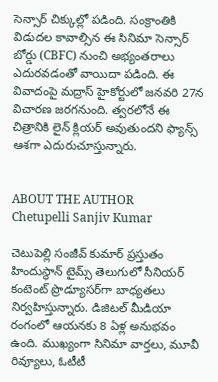సెన్సార్ చిక్కుల్లో పడింది. సంక్రాంతికి విడుదల కావాల్సిన ఈ సినిమా సెన్సార్ బోర్డు (CBFC) నుంచి అభ్యంతరాలు ఎదురవడంతో వాయిదా పడింది. ఈ వివాదంపై మద్రాస్ హైకోర్టులో జనవరి 27న విచారణ జరగనుంది. త్వరలోనే ఈ చిత్రానికి లైన్ క్లియర్ అవుతుందని ఫ్యాన్స్ ఆశగా ఎదురుచూస్తున్నారు.


ABOUT THE AUTHOR
Chetupelli Sanjiv Kumar

చెటుపెల్లి సంజీవ్ కుమార్ ప్రస్తుతం హిందుస్థాన్ టైమ్స్ తెలుగులో సీనియర్ కంటెంట్ ప్రొడ్యూసర్‌గా బాధ్యతలు నిర్వహిస్తున్నారు. డిజిటల్ మీడియా రంగంలో ఆయనకు 8 ఏళ్ల అనుభవం ఉంది. ముఖ్యంగా సినిమా వార్తలు, మూవీ రివ్యూలు, ఓటీటీ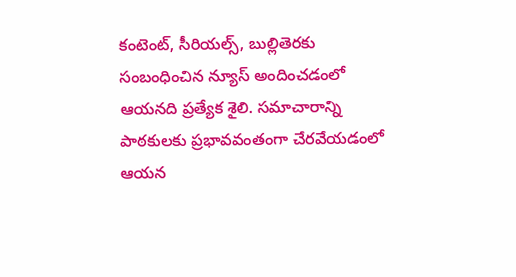కంటెంట్, సీరియల్స్, బుల్లితెరకు సంబంధించిన న్యూస్ అందించడంలో ఆయనది ప్రత్యేక శైలి. సమాచారాన్ని పాఠకులకు ప్రభావవంతంగా చేరవేయడంలో ఆయన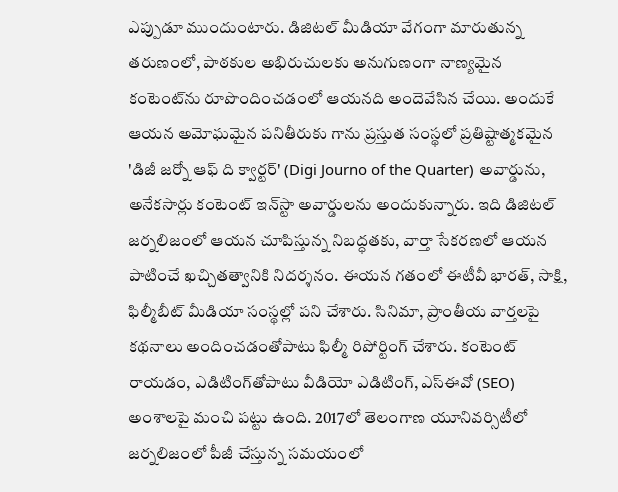ఎప్పుడూ ముందుంటారు. డిజిటల్ మీడియా వేగంగా మారుతున్న తరుణంలో, పాఠకుల అభిరుచులకు అనుగుణంగా నాణ్యమైన కంటెంట్‌ను రూపొందించడంలో ఆయనది అందెవేసిన చేయి. అందుకే ఆయన అమోఘమైన పనితీరుకు గాను ప్రస్తుత సంస్థలో ప్రతిష్టాత్మకమైన 'డిజీ జర్నో ఆఫ్ ది క్వార్టర్' (Digi Journo of the Quarter) అవార్డును, అనేకసార్లు కంటెంట్ ఇన్‌స్టా అవార్డులను అందుకున్నారు. ఇది డిజిటల్ జర్నలిజంలో ఆయన చూపిస్తున్న నిబద్ధతకు, వార్తా సేకరణలో ఆయన పాటించే ఖచ్చితత్వానికి నిదర్శనం. ఈయన గతంలో ఈటీవీ భారత్, సాక్షి, ఫిల్మీబీట్ మీడియా సంస్థల్లో పని చేశారు. సినిమా, ప్రాంతీయ వార్తలపై కథనాలు అందించడంతోపాటు ఫిల్మీ రిపోర్టింగ్ చేశారు. కంటెంట్ రాయడం, ఎడిటింగ్‌తోపాటు వీడియో ఎడిటింగ్, ఎస్‌ఈవో (SEO) అంశాలపై మంచి పట్టు ఉంది. 2017లో తెలంగాణ యూనివర్సిటీలో జర్నలిజంలో పీజీ చేస్తున్న సమయంలో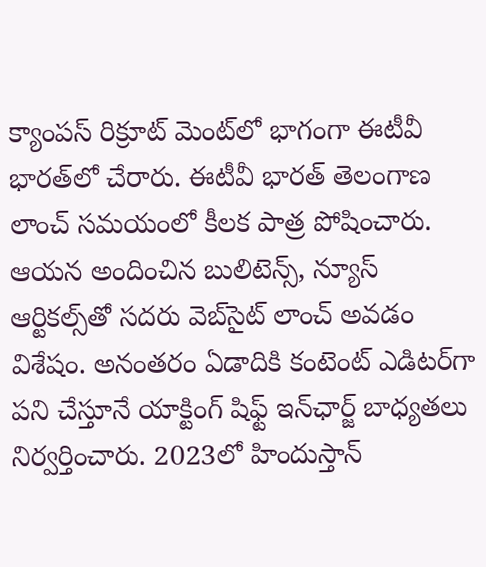క్యాంపస్ రిక్రూట్ మెంట్‌లో భాగంగా ఈటీవీ భారత్‌లో చేరారు. ఈటీవీ భారత్ తెలంగాణ లాంచ్ సమయంలో కీలక పాత్ర పోషించారు. ఆయన అందించిన బులిటెన్స్, న్యూస్ ఆర్టికల్స్‌తో సదరు వెబ్‌సైట్ లాంచ్ అవడం విశేషం. అనంతరం ఏడాదికి కంటెంట్ ఎడిటర్‌గా పని చేస్తూనే యాక్టింగ్ షిఫ్ట్ ఇన్‌ఛార్జ్ బాధ్యతలు నిర్వర్తించారు. 2023లో హిందుస్తాన్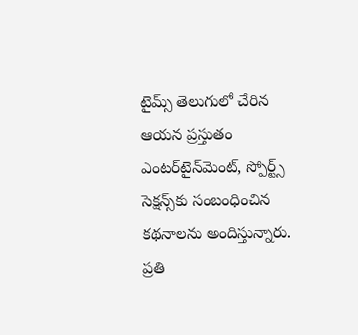టైమ్స్ తెలుగులో చేరిన ఆయన ప్రస్తుతం ఎంటర్‌టైన్‌మెంట్, స్పోర్ట్స్ సెక్షన్స్‌కు సంబంధించిన కథనాలను అందిస్తున్నారు. ప్రతి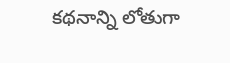కథనాన్ని లోతుగా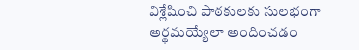విశ్లేషించి పాఠకులకు సులభంగా అర్థమయ్యేలా అందించడం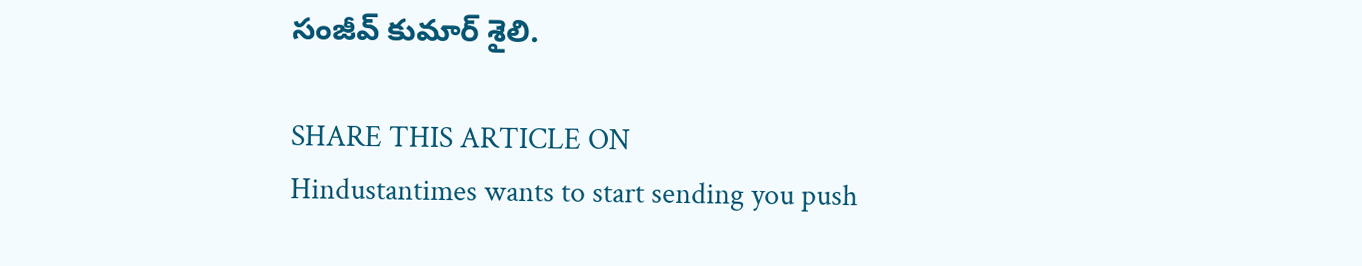సంజీవ్ కుమార్ శైలి.

SHARE THIS ARTICLE ON
Hindustantimes wants to start sending you push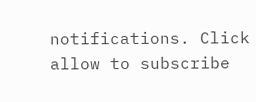notifications. Click allow to subscribe